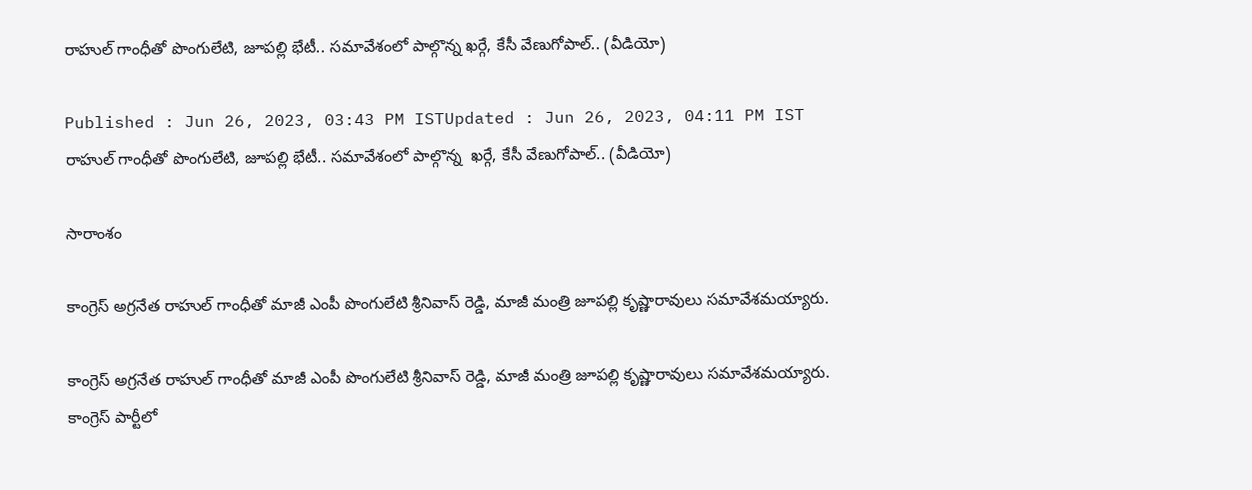రాహుల్ గాంధీతో పొంగులేటి, జూపల్లి భేటీ.. సమావేశంలో పాల్గొన్న ఖర్గే, కేసీ వేణుగోపాల్.. (వీడియో)

Published : Jun 26, 2023, 03:43 PM ISTUpdated : Jun 26, 2023, 04:11 PM IST
రాహుల్ గాంధీతో పొంగులేటి, జూపల్లి భేటీ.. సమావేశంలో పాల్గొన్న  ఖర్గే, కేసీ వేణుగోపాల్.. (వీడియో)

సారాంశం

కాంగ్రెస్ అగ్రనేత రాహుల్ గాంధీతో మాజీ ఎంపీ పొంగులేటి శ్రీనివాస్ రెడ్డి, మాజీ మంత్రి జూపల్లి కృష్ణారావులు సమావేశమయ్యారు.

కాంగ్రెస్ అగ్రనేత రాహుల్ గాంధీతో మాజీ ఎంపీ పొంగులేటి శ్రీనివాస్ రెడ్డి, మాజీ మంత్రి జూపల్లి కృష్ణారావులు సమావేశమయ్యారు. కాంగ్రెస్‌ పార్టీలో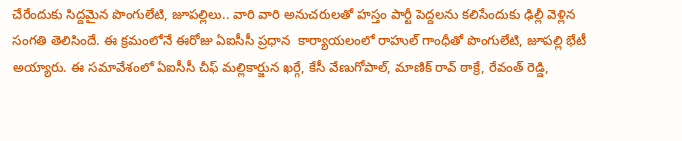చేరేందుకు సిద్దమైన పొంగులేటి, జూపల్లిలు.. వారి వారి అనుచరులతో హస్తం పార్టీ పెద్దలను కలిసేందుకు ఢిల్లీ వెళ్లిన  సంగతి తెలిసిందే. ఈ క్రమంలోనే ఈరోజు ఏఐసీసీ ప్రధాన  కార్యాయలంలో రాహుల్ గాంధీతో పొంగులేటి, జూపల్లి భేటీ అయ్యారు. ఈ సమావేశంలో ఏఐసీసీ చీఫ్ మల్లికార్జున ఖర్గే, కేసీ వేణుగోపాల్, మాణిక్ రావ్ ఠాక్రే, రేవంత్ రెడ్డి,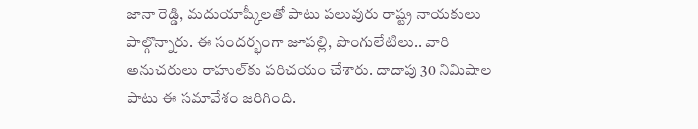జానా రెడ్డి, మదుయాష్కీలతో పాటు పలువురు రాష్ట్ర నాయకులు  పాల్గొన్నారు. ఈ సందర్భంగా జూపల్లి, పొంగులేటిలు.. వారి అనుచరులు రాహుల్‌కు పరిచయం చేశారు. దాదాపు 30 నిమిషాల పాటు ఈ సమావేశం జరిగింది.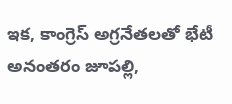ఇక, కాంగ్రెస్ అగ్రనేతలతో భేటీ అనంతరం జూపల్లి,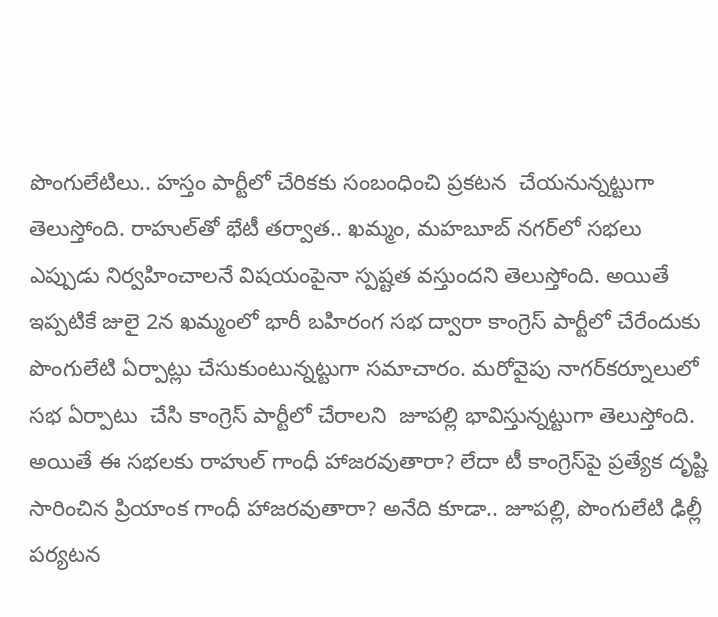పొంగులేటిలు.. హస్తం పార్టీలో చేరికకు సంబంధించి ప్రకటన  చేయనున్నట్టుగా తెలుస్తోంది. రాహుల్‌తో భేటీ తర్వాత.. ఖమ్మం, మహబూబ్‌ నగర్‌లో సభలు ఎప్పుడు నిర్వహించాలనే విషయంపైనా స్పష్టత వస్తుందని తెలుస్తోంది. అయితే ఇప్పటికే జులై 2న ఖమ్మంలో భారీ బహిరంగ సభ ద్వారా కాంగ్రెస్ పార్టీలో చేరేందుకు పొంగులేటి ఏర్పాట్లు చేసుకుంటున్నట్టుగా సమాచారం. మరోవైపు నాగర్‌కర్నూలులో సభ ఏర్పాటు  చేసి కాంగ్రెస్ పార్టీలో చేరాలని  జూపల్లి భావిస్తున్నట్టుగా తెలుస్తోంది. అయితే ఈ సభలకు రాహుల్ గాంధీ హాజరవుతారా? లేదా టీ కాంగ్రెస్‌పై ప్రత్యేక దృష్టి సారించిన ప్రియాంక గాంధీ హాజరవుతారా? అనేది కూడా.. జూపల్లి, పొంగులేటి ఢిల్లీ పర్యటన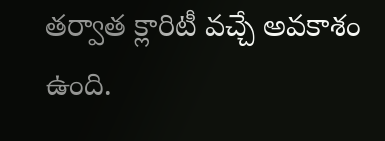తర్వాత క్లారిటీ వచ్చే అవకాశం ఉంది.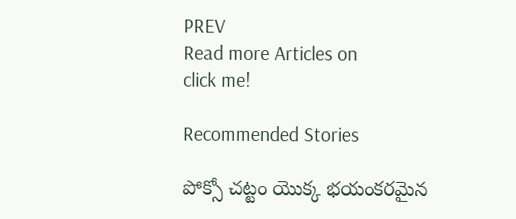PREV
Read more Articles on
click me!

Recommended Stories

పోక్సో చట్టం యొక్క భయంకరమైన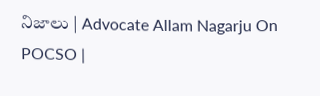నిజాలు | Advocate Allam Nagarju On POCSO |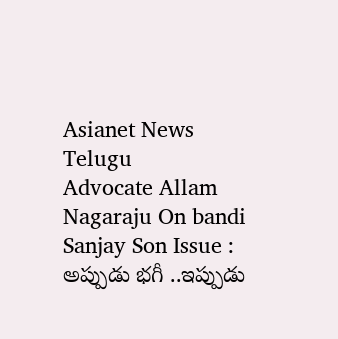Asianet News Telugu
Advocate Allam Nagaraju On bandi Sanjay Son Issue : అప్పుడు భగీ ..ఇప్పుడు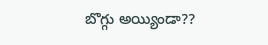బొగ్గు అయ్యిండా??